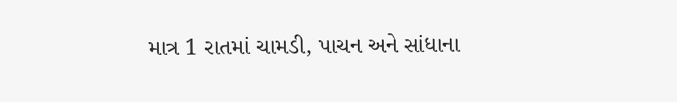માત્ર 1 રાતમાં ચામડી, પાચન અને સાંધાના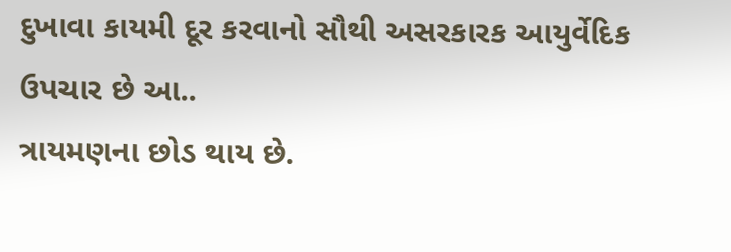દુખાવા કાયમી દૂર કરવાનો સૌથી અસરકારક આયુર્વેદિક ઉપચાર છે આ..
ત્રાયમણના છોડ થાય છે.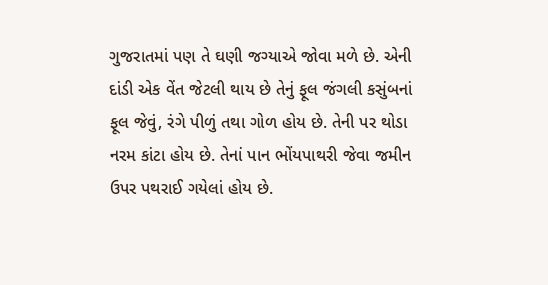ગુજરાતમાં પણ તે ઘણી જગ્યાએ જોવા મળે છે. એની દાંડી એક વેંત જેટલી થાય છે તેનું ફૂલ જંગલી કસુંબનાં ફૂલ જેવું, રંગે પીળું તથા ગોળ હોય છે. તેની પર થોડા નરમ કાંટા હોય છે. તેનાં પાન ભોંયપાથરી જેવા જમીન ઉપર પથરાઈ ગયેલાં હોય છે.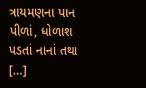ત્રાયમણના પાન પીળાં, ધોળાશ પડતાં નાનાં તથા […]